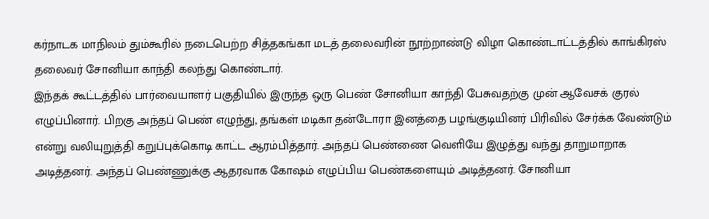கர்நாடக மாநிலம் தும்கூரில் நடைபெற்ற சித்தகங்கா மடத் தலைவரின் நூற்றாண்டு விழா கொண்டாட்டத்தில் காங்கிரஸ் தலைவர் சோனியா காந்தி கலந்து கொண்டார்.
இந்தக் கூட்டத்தில் பார்வையாளர் பகுதியில் இருந்த ஒரு பெண் சோனியா காந்தி பேசுவதற்கு முன் ஆவேசக் குரல் எழுப்பினார். பிறகு அந்தப் பெண் எழுந்து, தங்கள் மடிகா தன்டோரா இனத்தை பழங்குடியினர் பிரிவில் சேர்க்க வேண்டும் என்று வலியுறுத்தி கறுப்புக்கொடி காட்ட ஆரம்பித்தார். அந்தப் பெண்ணை வெளியே இழுத்து வந்து தாறுமாறாக அடித்தனர். அந்தப் பெண்ணுக்கு ஆதரவாக கோஷம் எழுப்பிய பெண்களையும் அடித்தனர். சோனியா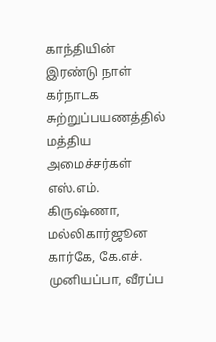காந்தியின் இரண்டு நாள் கர்நாடக சுற்றுப்பயணத்தில் மத்திய அமைச்சர்கள் எஸ்.எம். கிருஷ்ணா, மல்லிகார்ஜூன கார்கே, கே.எச். முனியப்பா, வீரப்ப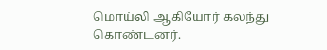மொய்லி ஆகியோர் கலந்து கொண்டனர்.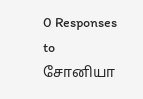0 Responses to சோனியா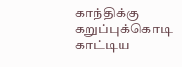காந்திக்கு கறுப்புக்கொடி காட்டிய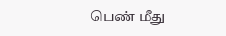பெண் மீது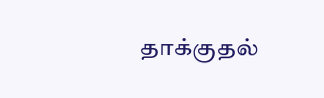தாக்குதல்